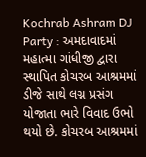Kochrab Ashram DJ Party : અમદાવાદમાં મહાત્મા ગાંધીજી દ્વારા સ્થાપિત કોચરબ આશ્રમમાં ડીજે સાથે લગ્ન પ્રસંગ યોજાતા ભારે વિવાદ ઉભો થયો છે. કોચરબ આશ્રમમાં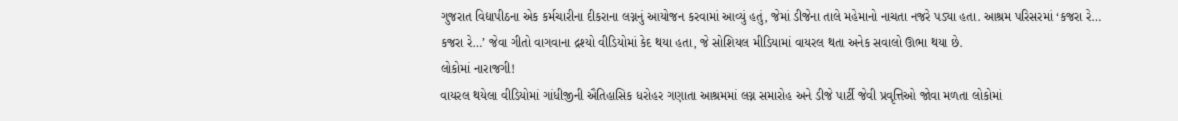ગુજરાત વિદ્યાપીઠના એક કર્મચારીના દીકરાના લગ્નનું આયોજન કરવામાં આવ્યું હતું, જેમાં ડીજેના તાલે મહેમાનો નાચતા નજરે પડ્યા હતા. આશ્રમ પરિસરમાં ‘કજરા રે… કજરા રે…’ જેવા ગીતો વાગવાના દ્રશ્યો વીડિયોમાં કેદ થયા હતા, જે સોશિયલ મીડિયામાં વાયરલ થતા અનેક સવાલો ઊભા થયા છે.
લોકોમાં નારાજગી!
વાયરલ થયેલા વીડિયોમાં ગાંધીજીની ઐતિહાસિક ધરોહર ગણાતા આશ્રમમાં લગ્ન સમારોહ અને ડીજે પાર્ટી જેવી પ્રવૃત્તિઓ જોવા મળતા લોકોમાં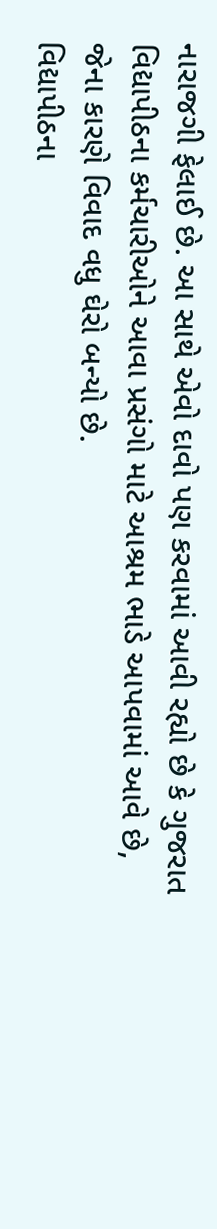નારાજગી ફેલાઈ છે. આ સાથે એવો દાવો પણ કરવામાં આવી રહ્યો છે કે ગુજરાત વિદ્યાપીઠના કર્મચારીઓને આવા પ્રસંગો માટે આશ્રમ ભાડે આપવામાં આવે છે, જેના કારણે વિવાદ વધુ ઘેરો બન્યો છે.
વિદ્યાપીઠના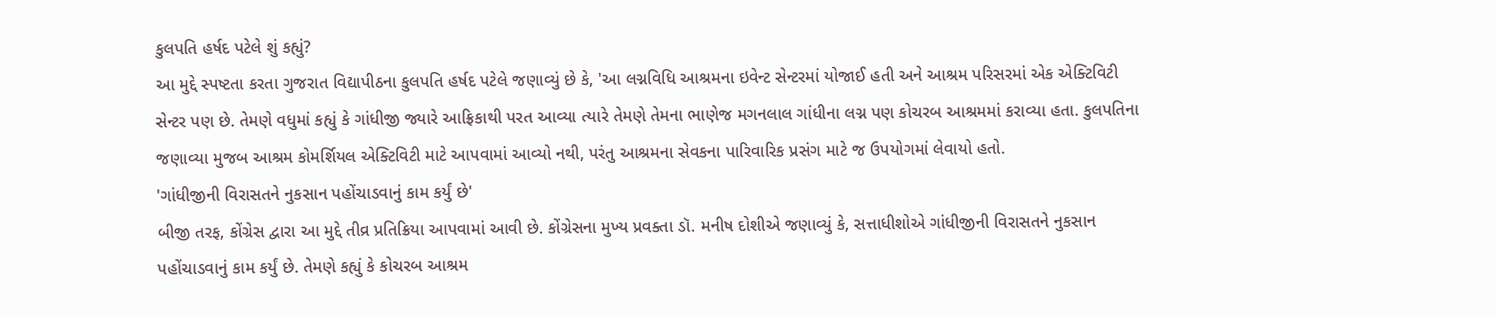કુલપતિ હર્ષદ પટેલે શું કહ્યું?
આ મુદ્દે સ્પષ્ટતા કરતા ગુજરાત વિદ્યાપીઠના કુલપતિ હર્ષદ પટેલે જણાવ્યું છે કે, 'આ લગ્નવિધિ આશ્રમના ઇવેન્ટ સેન્ટરમાં યોજાઈ હતી અને આશ્રમ પરિસરમાં એક એક્ટિવિટી સેન્ટર પણ છે. તેમણે વધુમાં કહ્યું કે ગાંધીજી જ્યારે આફ્રિકાથી પરત આવ્યા ત્યારે તેમણે તેમના ભાણેજ મગનલાલ ગાંધીના લગ્ન પણ કોચરબ આશ્રમમાં કરાવ્યા હતા. કુલપતિના જણાવ્યા મુજબ આશ્રમ કોમર્શિયલ એક્ટિવિટી માટે આપવામાં આવ્યો નથી, પરંતુ આશ્રમના સેવકના પારિવારિક પ્રસંગ માટે જ ઉપયોગમાં લેવાયો હતો.
'ગાંધીજીની વિરાસતને નુકસાન પહોંચાડવાનું કામ કર્યું છે'
બીજી તરફ, કોંગ્રેસ દ્વારા આ મુદ્દે તીવ્ર પ્રતિક્રિયા આપવામાં આવી છે. કોંગ્રેસના મુખ્ય પ્રવક્તા ડૉ. મનીષ દોશીએ જણાવ્યું કે, સત્તાધીશોએ ગાંધીજીની વિરાસતને નુકસાન પહોંચાડવાનું કામ કર્યું છે. તેમણે કહ્યું કે કોચરબ આશ્રમ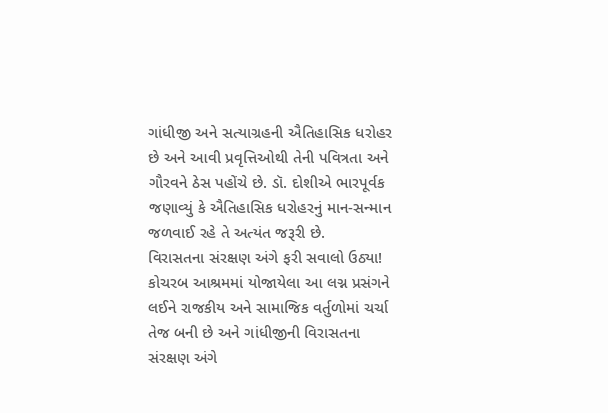ગાંધીજી અને સત્યાગ્રહની ઐતિહાસિક ધરોહર છે અને આવી પ્રવૃત્તિઓથી તેની પવિત્રતા અને ગૌરવને ઠેસ પહોંચે છે. ડૉ. દોશીએ ભારપૂર્વક જણાવ્યું કે ઐતિહાસિક ધરોહરનું માન-સન્માન જળવાઈ રહે તે અત્યંત જરૂરી છે.
વિરાસતના સંરક્ષણ અંગે ફરી સવાલો ઉઠ્યા!
કોચરબ આશ્રમમાં યોજાયેલા આ લગ્ન પ્રસંગને લઈને રાજકીય અને સામાજિક વર્તુળોમાં ચર્ચા તેજ બની છે અને ગાંધીજીની વિરાસતના સંરક્ષણ અંગે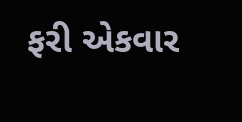ફરી એકવાર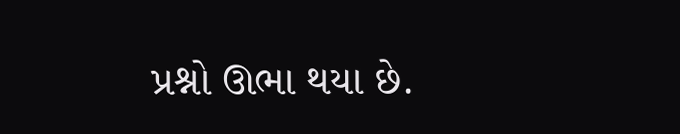પ્રશ્નો ઊભા થયા છે.